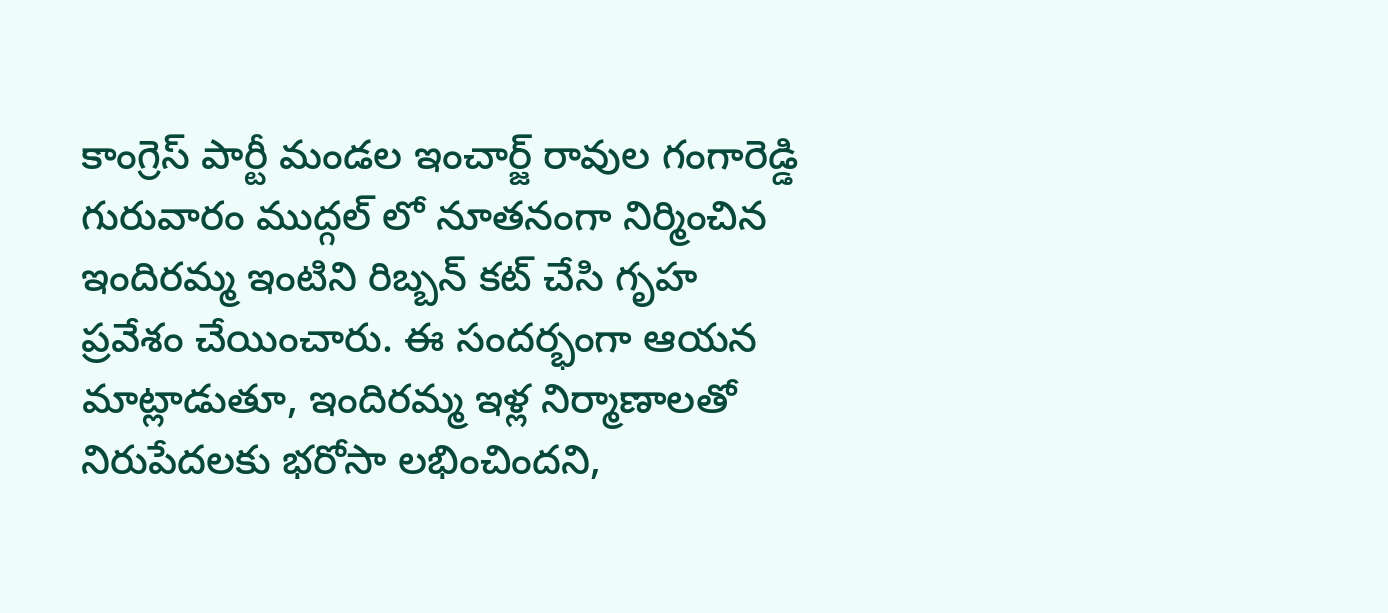కాంగ్రెస్ పార్టీ మండల ఇంచార్జ్ రావుల గంగారెడ్డి గురువారం ముద్గల్ లో నూతనంగా నిర్మించిన ఇందిరమ్మ ఇంటిని రిబ్బన్ కట్ చేసి గృహ ప్రవేశం చేయించారు. ఈ సందర్భంగా ఆయన మాట్లాడుతూ, ఇందిరమ్మ ఇళ్ల నిర్మాణాలతో నిరుపేదలకు భరోసా లభించిందని,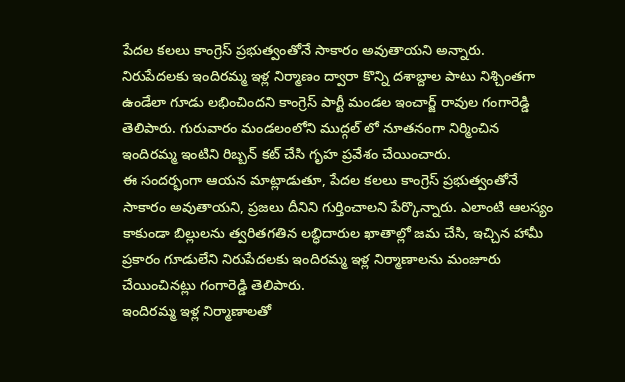పేదల కలలు కాంగ్రెస్ ప్రభుత్వంతోనే సాకారం అవుతాయని అన్నారు.
నిరుపేదలకు ఇందిరమ్మ ఇళ్ల నిర్మాణం ద్వారా కొన్ని దశాబ్దాల పాటు నిశ్చింతగా ఉండేలా గూడు లభించిందని కాంగ్రెస్ పార్టీ మండల ఇంచార్జ్ రావుల గంగారెడ్డి తెలిపారు. గురువారం మండలంలోని ముద్గల్ లో నూతనంగా నిర్మించిన ఇందిరమ్మ ఇంటిని రిబ్బన్ కట్ చేసి గృహ ప్రవేశం చేయించారు.
ఈ సందర్భంగా ఆయన మాట్లాడుతూ, పేదల కలలు కాంగ్రెస్ ప్రభుత్వంతోనే సాకారం అవుతాయని, ప్రజలు దీనిని గుర్తించాలని పేర్కొన్నారు. ఎలాంటి ఆలస్యం కాకుండా బిల్లులను త్వరితగతిన లబ్ధిదారుల ఖాతాల్లో జమ చేసి, ఇచ్చిన హామీ ప్రకారం గూడులేని నిరుపేదలకు ఇందిరమ్మ ఇళ్ల నిర్మాణాలను మంజూరు చేయించినట్లు గంగారెడ్డి తెలిపారు.
ఇందిరమ్మ ఇళ్ల నిర్మాణాలతో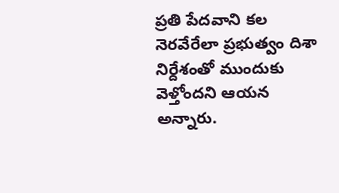ప్రతి పేదవాని కల నెరవేరేలా ప్రభుత్వం దిశా నిర్దేశంతో ముందుకు వెళ్తోందని ఆయన అన్నారు.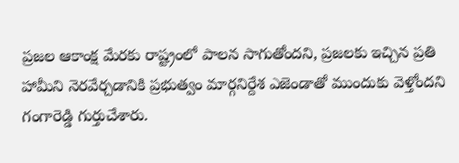ప్రజల ఆకాంక్ష మేరకు రాష్ట్రంలో పాలన సాగుతోందని, ప్రజలకు ఇచ్చిన ప్రతి హామీని నెరవేర్చడానికి ప్రభుత్వం మార్గనిర్దేశ ఎజెండాతో ముందుకు వెళ్తోందని గంగారెడ్డి గుర్తుచేశారు.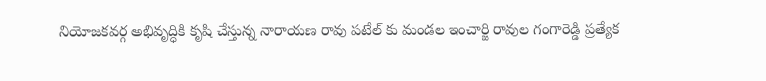నియోజకవర్గ అభివృద్ధికి కృషి చేస్తున్న నారాయణ రావు పటేల్ కు మండల ఇంచార్జి రావుల గంగారెడ్డి ప్రత్యేక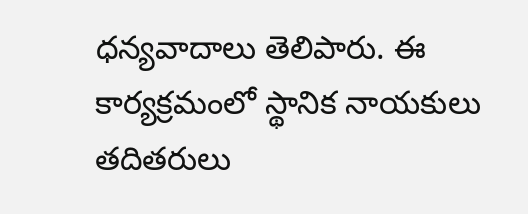ధన్యవాదాలు తెలిపారు. ఈ కార్యక్రమంలో స్థానిక నాయకులు తదితరులు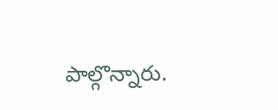పాల్గొన్నారు.